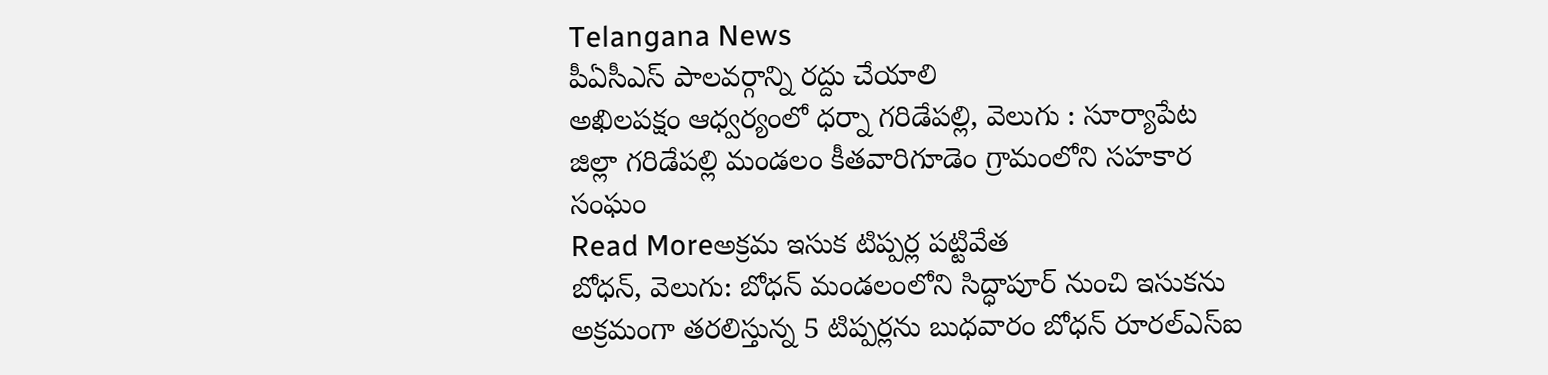Telangana News
పీఏసీఎస్ పాలవర్గాన్ని రద్దు చేయాలి
అఖిలపక్షం ఆధ్వర్యంలో ధర్నా గరిడేపల్లి, వెలుగు : సూర్యాపేట జిల్లా గరిడేపల్లి మండలం కీతవారిగూడెం గ్రామంలోని సహకార సంఘం
Read Moreఅక్రమ ఇసుక టిప్పర్ల పట్టివేత
బోధన్, వెలుగు: బోధన్ మండలంలోని సిద్ధాపూర్ నుంచి ఇసుకను అక్రమంగా తరలిస్తున్న 5 టిప్పర్లను బుధవారం బోధన్ రూరల్ఎస్ఐ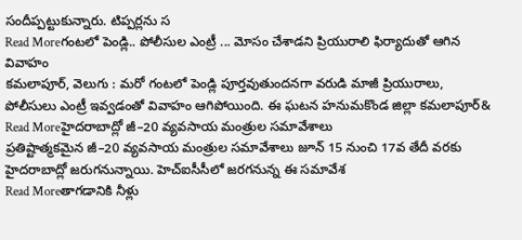సందీప్పట్టుకున్నారు. టిప్పర్లను స
Read Moreగంటలో పెండ్లి.. పోలీసుల ఎంట్రీ ... మోసం చేశాడని ప్రియురాలి ఫిర్యాదుతో ఆగిన వివాహం
కమలాపూర్, వెలుగు : మరో గంటలో పెండ్లి పూర్తవుతుందనగా వరుడి మాజీ ప్రియురాలు, పోలీసులు ఎంట్రీ ఇవ్వడంతో వివాహం ఆగిపోయింది. ఈ ఘటన హనుమకొండ జిల్లా కమలాపూర్&
Read Moreహైదరాబాద్లో జీ–20 వ్యవసాయ మంత్రుల సమావేశాలు
ప్రతిష్టాత్మకమైన జీ–20 వ్యవసాయ మంత్రుల సమావేశాలు జూన్ 15 నుంచి 17వ తేదీ వరకు హైదరాబాద్లో జరుగనున్నాయి. హెచ్ఐసీసీలో జరగనున్న ఈ సమావేశ
Read Moreతాగడానికి నీళ్లు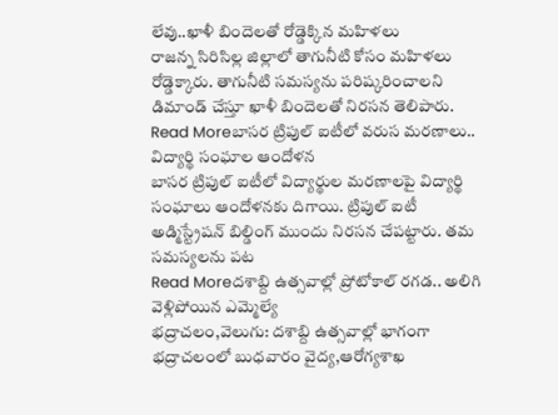లేవు..ఖాళీ బిందెలతో రోడ్డెక్కిన మహిళలు
రాజన్న సిరిసిల్ల జిల్లాలో తాగునీటి కోసం మహిళలు రోడ్డెక్కారు. తాగునీటి సమస్యను పరిష్కరించాలని డిమాండ్ చేస్తూ ఖాళీ బిందెలతో నిరసన తెలిపారు.
Read Moreబాసర ట్రిపుల్ ఐటీలో వరుస మరణాలు.. విద్యార్థి సంఘాల ఆందోళన
బాసర ట్రిపుల్ ఐటీలో విద్యార్థుల మరణాలపై విద్యార్థి సంఘాలు ఆందోళనకు దిగాయి. ట్రిపుల్ ఐటీ అడ్మిస్ట్రేషన్ బిల్డింగ్ ముందు నిరసన చేపట్టారు. తమ సమస్యలను పట
Read Moreదశాబ్ది ఉత్సవాల్లో ప్రోటోకాల్ రగడ.. అలిగి వెళ్లిపోయిన ఎమ్మెల్యే
భద్రాచలం,వెలుగు: దశాబ్ది ఉత్సవాల్లో భాగంగా భద్రాచలంలో బుధవారం వైద్య,ఆరోగ్యశాఖ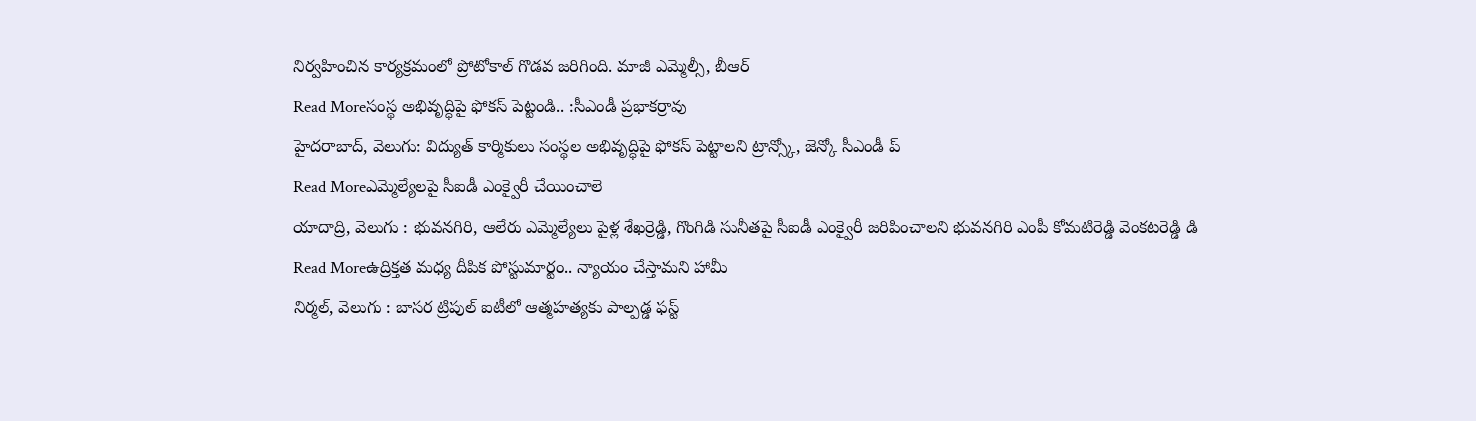నిర్వహించిన కార్యక్రమంలో ప్రోటోకాల్ గొడవ జరిగింది. మాజీ ఎమ్మెల్సీ, బీఆర్
Read Moreసంస్థ అభివృద్ధిపై ఫోకస్ పెట్టండి.. :సీఎండీ ప్రభాకర్రావు
హైదరాబాద్, వెలుగు: విద్యుత్ కార్మికులు సంస్థల అభివృద్ధిపై ఫోకస్ పెట్టాలని ట్రాన్స్కో, జెన్కో సీఎండీ ప్
Read Moreఎమ్మెల్యేలపై సీఐడీ ఎంక్వైరీ చేయించాలె
యాదాద్రి, వెలుగు : భువనగిరి, ఆలేరు ఎమ్మెల్యేలు పైళ్ల శేఖర్రెడ్డి, గొంగిడి సునీతపై సీఐడీ ఎంక్వైరీ జరిపించాలని భువనగిరి ఎంపీ కోమటిరెడ్డి వెంకటరెడ్డి డి
Read Moreఉద్రిక్తత మధ్య దీపిక పోస్టుమార్టం.. న్యాయం చేస్తామని హామీ
నిర్మల్, వెలుగు : బాసర ట్రిపుల్ ఐటీలో ఆత్మహత్యకు పాల్పడ్డ ఫస్ట్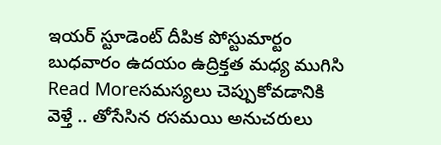ఇయర్ స్టూడెంట్ దీపిక పోస్టుమార్టం బుధవారం ఉదయం ఉద్రిక్తత మధ్య ముగిసి
Read Moreసమస్యలు చెప్పుకోవడానికి వెళ్తే .. తోసేసిన రసమయి అనుచరులు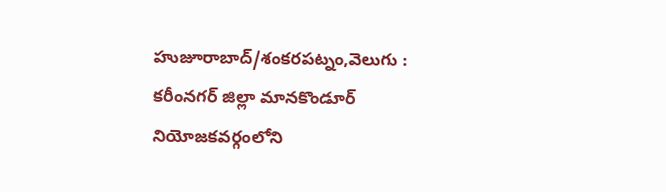హుజూరాబాద్/శంకరపట్నం,వెలుగు : కరీంనగర్ జిల్లా మానకొండూర్ నియోజకవర్గంలోని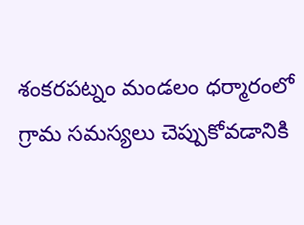శంకరపట్నం మండలం ధర్మారంలో గ్రామ సమస్యలు చెప్పుకోవడానికి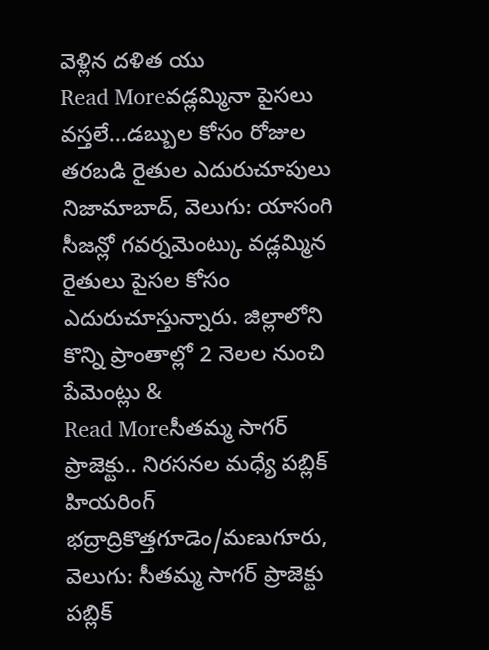వెళ్లిన దళిత యు
Read Moreవడ్లమ్మినా పైసలు వస్తలే...డబ్బుల కోసం రోజుల తరబడి రైతుల ఎదురుచూపులు
నిజామాబాద్, వెలుగు: యాసంగి సీజన్లో గవర్నమెంట్కు వడ్లమ్మిన రైతులు పైసల కోసం ఎదురుచూస్తున్నారు. జిల్లాలోని కొన్ని ప్రాంతాల్లో 2 నెలల నుంచి పేమెంట్లు &
Read Moreసీతమ్మ సాగర్ ప్రాజెక్టు.. నిరసనల మధ్యే పబ్లిక్ హియరింగ్
భద్రాద్రికొత్తగూడెం/మణుగూరు, వెలుగు: సీతమ్మ సాగర్ ప్రాజెక్టు పబ్లిక్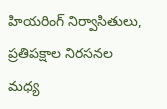హియరింగ్ నిర్వాసితులు, ప్రతిపక్షాల నిరసనల మధ్య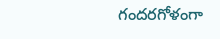గందరగోళంగా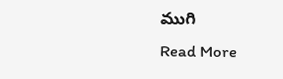ముగి
Read More